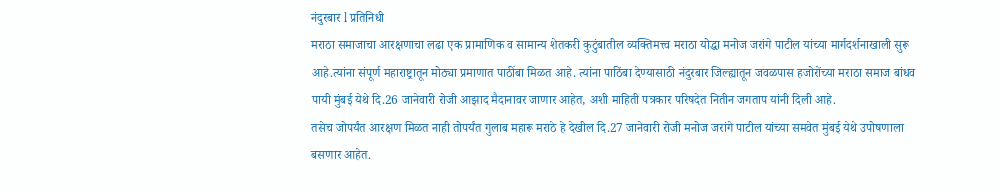नंदुरबार l प्रतिनिधी
मराठा समाजाचा आरक्षणाचा लढा एक प्रामाणिक व सामान्य शेतकरी कुटुंबातील व्यक्तिमत्त्व मराठा योद्धा मनोज जरांगे पाटील यांच्या मार्गदर्शनाखाली सुरू आहे.त्यांना संपूर्ण महाराष्ट्रातून मोठ्या प्रमाणात पाठींबा मिळत आहे. त्यांना पाठिंबा देण्यासाठी नंदुरबार जिल्ह्यातून जवळपास हजोरोंच्या मराठा समाज बांधव पायी मुंबई येथे दि.26 जानेवारी रोजी आझाद मैदानावर जाणार आहेत, अशी माहिती पत्रकार परिषदेत नितीन जगताप यांनी दिली आहे.
तसेच जोपर्यंत आरक्षण मिळत नाही तोपर्यंत गुलाब महारू मराठे हे देखील दि.27 जानेवारी रोजी मनोज जरांगे पाटील यांच्या समवेत मुंबई येथे उपोषणाला बसणार आहेत.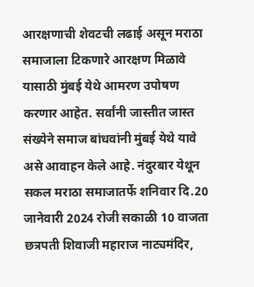आरक्षणाची शेवटची लढाई असून मराठा समाजाला टिकणारे आरक्षण मिळावे यासाठी मुंबई येथे आमरण उपोषण करणार आहेत. सर्वांनी जास्तीत जास्त संख्येने समाज बांधवांनी मुंबई येथे यावे असे आवाहन केले आहे. नंदुरबार येथून सकल मराठा समाजातर्फे शनिवार दि.20 जानेवारी 2024 रोजी सकाळी 10 वाजता छत्रपती शिवाजी महाराज नाट्यमंदिर,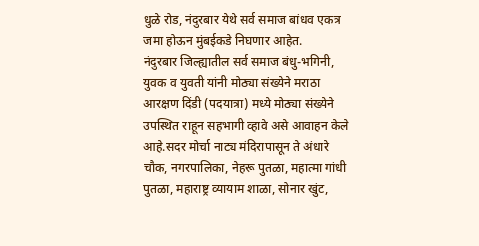धुळे रोड, नंदुरबार येथे सर्व समाज बांधव एकत्र जमा होऊन मुंबईकडे निघणार आहेत.
नंदुरबार जिल्ह्यातील सर्व समाज बंधु-भगिनी, युवक व युवती यांनी मोठ्या संख्येने मराठा आरक्षण दिंडी (पदयात्रा) मध्ये मोठ्या संख्येने उपस्थित राहून सहभागी व्हावे असे आवाहन केले आहे.सदर मोर्चा नाट्य मंदिरापासून ते अंधारे चौक, नगरपालिका, नेहरू पुतळा, महात्मा गांधी पुतळा, महाराष्ट्र व्यायाम शाळा, सोनार खुंट,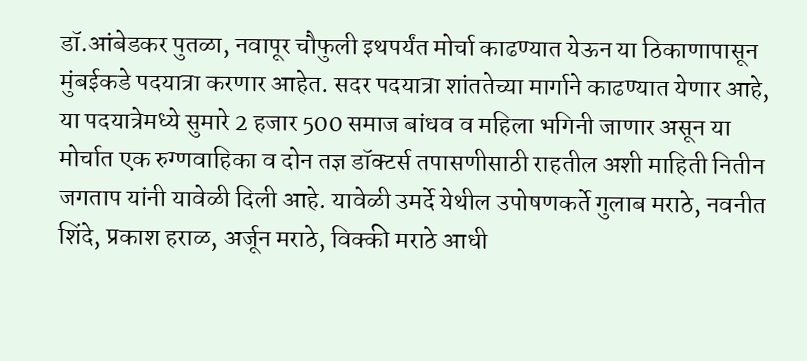डॉ.आंबेडकर पुतळा, नवापूर चौफुली इथपर्यंत मोर्चा काढण्यात येऊन या ठिकाणापासून मुंबईकडे पदयात्रा करणार आहेत. सदर पदयात्रा शांततेच्या मार्गाने काढण्यात येणार आहे,
या पदयात्रेमध्ये सुमारे 2 हजार 500 समाज बांधव व महिला भगिनी जाणार असून या मोर्चात एक रुग्णवाहिका व दोन तज्ञ डॉक्टर्स तपासणीसाठी राहतील अशी माहिती नितीन जगताप यांनी यावेळी दिली आहे. यावेळी उमर्दे येथील उपोषणकर्ते गुलाब मराठे, नवनीत शिंदे, प्रकाश हराळ, अर्जून मराठे, विक्की मराठे आधी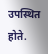उपस्थित होते.